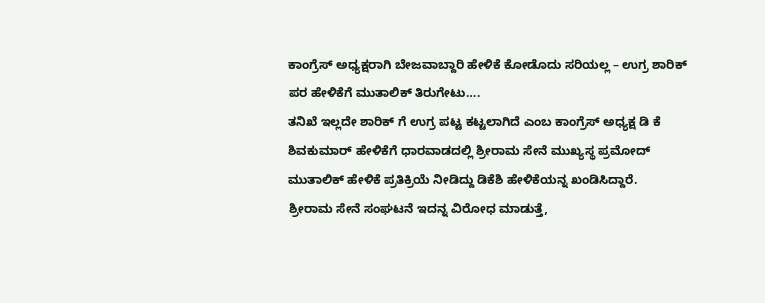ಕಾಂಗ್ರೆಸ್ ಅಧ್ಯಕ್ಷರಾಗಿ ಬೇಜವಾಬ್ದಾರಿ ಹೇಳಿಕೆ ಕೋಡೊದು ಸರಿಯಲ್ಲ – ಉಗ್ರ ಶಾರಿಕ್ ಪರ ಹೇಳಿಕೆಗೆ ಮುತಾಲಿಕ್ ತಿರುಗೇಟು….
ತನಿಖೆ ಇಲ್ಲದೇ ಶಾರಿಕ್ ಗೆ ಉಗ್ರ ಪಟ್ಟ ಕಟ್ಟಲಾಗಿದೆ ಎಂಬ ಕಾಂಗ್ರೆಸ್ ಅಧ್ಯಕ್ಷ ಡಿ ಕೆ ಶಿವಕುಮಾರ್ ಹೇಳಿಕೆಗೆ ಧಾರವಾಡದಲ್ಲಿ ಶ್ರೀರಾಮ ಸೇನೆ ಮುಖ್ಯಸ್ಥ ಪ್ರಮೋದ್ ಮುತಾಲಿಕ್ ಹೇಳಿಕೆ ಪ್ರತಿಕ್ರಿಯೆ ನೀಡಿದ್ದು ಡಿಕೆಶಿ ಹೇಳಿಕೆಯನ್ನ ಖಂಡಿಸಿದ್ದಾರೆ.
ಶ್ರೀರಾಮ ಸೇನೆ ಸಂಘಟನೆ ಇದನ್ನ ವಿರೋಧ ಮಾಡುತ್ತೆ,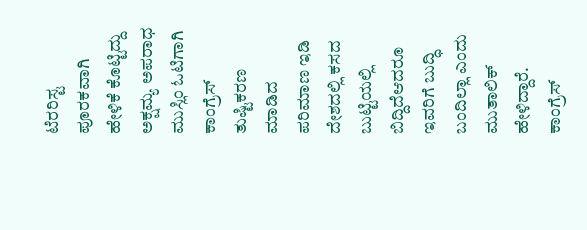ಟೆರರಿಸ್ಟ ಪೂರಕವಾಗಿ ಹೇಳಿಕೆ ಕೊಟ್ಟಿದ್ದು ಅಕ್ಷಮ್ಯ ಅಪರಾಧ ಮುಸ್ಲಿಂ ಓಟಿಗಾಗಿ ಕಾಂಗ್ರೆಸ್ ತುಷ್ಟಿಕರಣ ಮಾಡಿದ ಪರಿಮಾಣ ಇಡಿ ದೇಶದಲ್ಲಿ ಕಸದ ಬುಟ್ಟಿಯಲ್ಲಿ ಬಿದ್ದಿದೆಆದರೂ ಇವರಿಗೆ ಬುದ್ಧಿ ಬಂದಿಲ್ಲಾ ಎಂದು ಮುತಾಲಿಕ್ ಹೇಳಿದ್ದಾರೆ.
ಕಾಂಗ್ರೆಸ್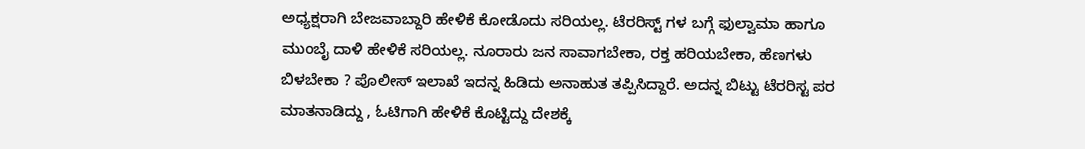ಅಧ್ಯಕ್ಷರಾಗಿ ಬೇಜವಾಬ್ದಾರಿ ಹೇಳಿಕೆ ಕೋಡೊದು ಸರಿಯಲ್ಲ. ಟೆರರಿಸ್ಟ್ ಗಳ ಬಗ್ಗೆ ಫುಲ್ವಾಮಾ ಹಾಗೂ ಮುಂಬೈ ದಾಳಿ ಹೇಳಿಕೆ ಸರಿಯಲ್ಲ. ನೂರಾರು ಜನ ಸಾವಾಗಬೇಕಾ, ರಕ್ತ ಹರಿಯಬೇಕಾ, ಹೆಣಗಳು ಬಿಳಬೇಕಾ ? ಪೊಲೀಸ್ ಇಲಾಖೆ ಇದನ್ನ ಹಿಡಿದು ಅನಾಹುತ ತಪ್ಪಿಸಿದ್ದಾರೆ. ಅದನ್ನ ಬಿಟ್ಟು ಟೆರರಿಸ್ಟ ಪರ ಮಾತನಾಡಿದ್ದು , ಓಟಿಗಾಗಿ ಹೇಳಿಕೆ ಕೊಟ್ಟಿದ್ದು ದೇಶಕ್ಕೆ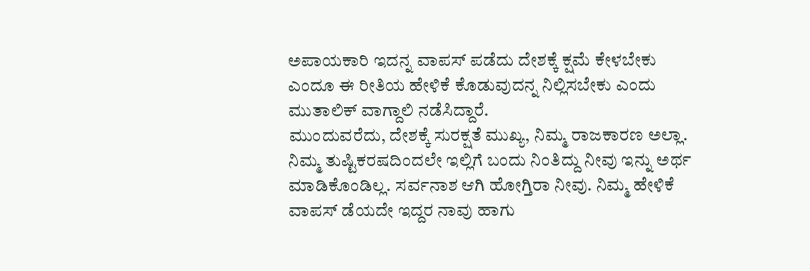ಅಪಾಯಕಾರಿ ಇದನ್ನ ವಾಪಸ್ ಪಡೆದು ದೇಶಕ್ಕೆ ಕ್ಷಮೆ ಕೇಳಬೇಕು ಎಂದೂ ಈ ರೀತಿಯ ಹೇಳಿಕೆ ಕೊಡುವುದನ್ನ ನಿಲ್ಲಿಸಬೇಕು ಎಂದು ಮುತಾಲಿಕ್ ವಾಗ್ದಾಲಿ ನಡೆಸಿದ್ದಾರೆ.
ಮುಂದುವರೆದು, ದೇಶಕ್ಕೆ ಸುರಕ್ಷತೆ ಮುಖ್ಯ, ನಿಮ್ಮ ರಾಜಕಾರಣ ಅಲ್ಲಾ. ನಿಮ್ಮ ತುಷ್ಟಿಕರಷದಿಂದಲೇ ಇಲ್ಲಿಗೆ ಬಂದು ನಿಂತಿದ್ದು ನೀವು ಇನ್ನು ಅರ್ಥ ಮಾಡಿಕೊಂಡಿಲ್ಲ. ಸರ್ವನಾಶ ಆಗಿ ಹೋಗ್ತಿರಾ ನೀವು. ನಿಮ್ಮ ಹೇಳಿಕೆ ವಾಪಸ್ ಡೆಯದೇ ಇದ್ದರ ನಾವು ಹಾಗು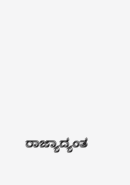ರಾಜ್ಯಾದ್ಯಂತ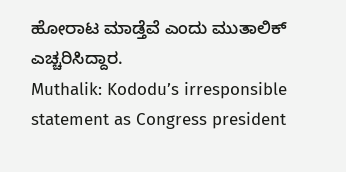ಹೋರಾಟ ಮಾಡ್ತೆವೆ ಎಂದು ಮುತಾಲಿಕ್ ಎಚ್ಚರಿಸಿದ್ದಾರ.
Muthalik: Kododu’s irresponsible statement as Congress president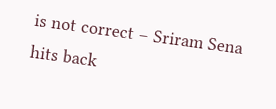is not correct – Sriram Sena hits back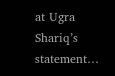at Ugra Shariq’s statement…